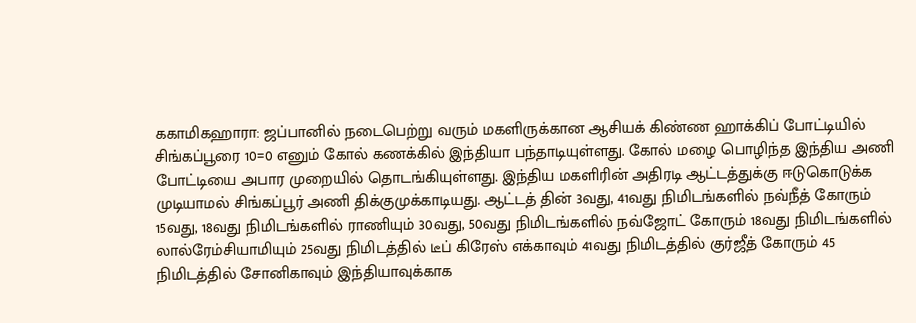ககாமிகஹாரா: ஜப்பானில் நடைபெற்று வரும் மகளிருக்கான ஆசியக் கிண்ண ஹாக்கிப் போட்டியில் சிங்கப்பூரை 10=0 எனும் கோல் கணக்கில் இந்தியா பந்தாடியுள்ளது. கோல் மழை பொழிந்த இந்திய அணி போட்டியை அபார முறையில் தொடங்கியுள்ளது. இந்திய மகளிரின் அதிரடி ஆட்டத்துக்கு ஈடுகொடுக்க முடியாமல் சிங்கப்பூர் அணி திக்குமுக்காடியது. ஆட்டத் தின் 3வது, 41வது நிமிடங்களில் நவ்நீத் கோரும் 15வது, 18வது நிமிடங்களில் ராணியும் 30வது, 50வது நிமிடங்களில் நவ்ஜோட் கோரும் 18வது நிமிடங்களில் லால்ரேம்சியாமியும் 25வது நிமிடத்தில் டீப் கிரேஸ் எக்காவும் 41வது நிமிடத்தில் குர்ஜீத் கோரும் 45 நிமிடத்தில் சோனிகாவும் இந்தியாவுக்காக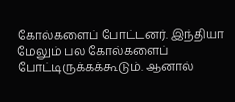கோல்களைப் போட்டனர். இந்தியா மேலும் பல கோல்களைப் போட்டிருக்கக்கூடும். ஆனால்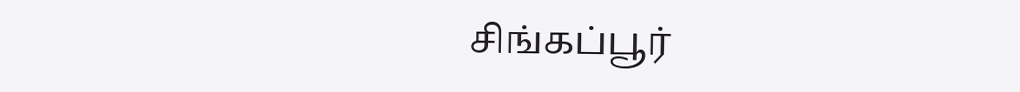சிங்கப்பூர்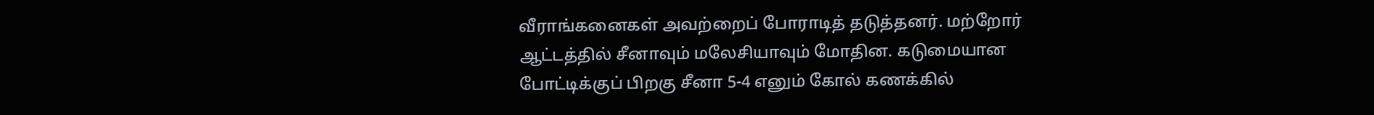வீராங்கனைகள் அவற்றைப் போராடித் தடுத்தனர். மற்றோர் ஆட்டத்தில் சீனாவும் மலேசியாவும் மோதின. கடுமையான போட்டிக்குப் பிறகு சீனா 5-4 எனும் கோல் கணக்கில்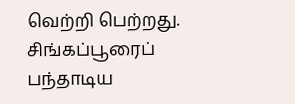வெற்றி பெற்றது.
சிங்கப்பூரைப் பந்தாடிய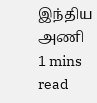இந்திய அணி
1 mins read